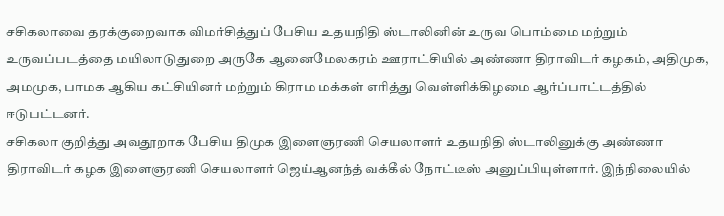சசிகலாவை தரக்குறைவாக விமர்சித்துப் பேசிய உதயநிதி ஸ்டாலினின் உருவ பொம்மை மற்றும் உருவப்படத்தை மயிலாடுதுறை அருகே ஆனைமேலகரம் ஊராட்சியில் அண்ணா திராவிடர் கழகம், அதிமுக, அமமுக, பாமக ஆகிய கட்சியினர் மற்றும் கிராம மக்கள் எரித்து வெள்ளிக்கிழமை ஆர்ப்பாட்டத்தில் ஈடுபட்டனர்.
சசிகலா குறித்து அவதூறாக பேசிய திமுக இளைஞரணி செயலாளர் உதயநிதி ஸ்டாலினுக்கு அண்ணா திராவிடர் கழக இளைஞரணி செயலாளர் ஜெய்ஆனந்த் வக்கீல் நோட்டீஸ் அனுப்பியுள்ளார். இந்நிலையில்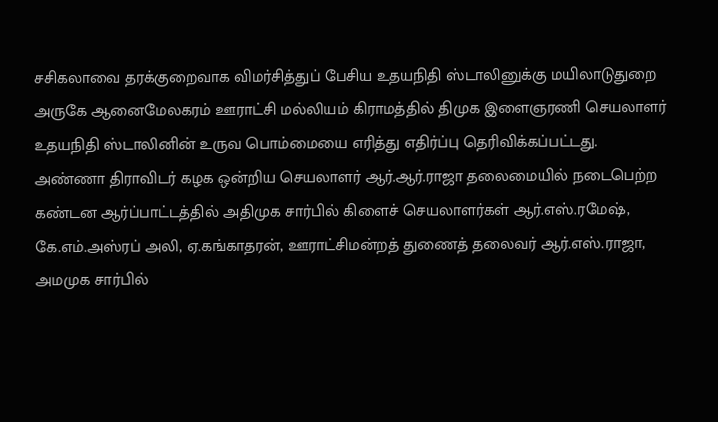சசிகலாவை தரக்குறைவாக விமர்சித்துப் பேசிய உதயநிதி ஸ்டாலினுக்கு மயிலாடுதுறை அருகே ஆனைமேலகரம் ஊராட்சி மல்லியம் கிராமத்தில் திமுக இளைஞரணி செயலாளர் உதயநிதி ஸ்டாலினின் உருவ பொம்மையை எரித்து எதிர்ப்பு தெரிவிக்கப்பட்டது.
அண்ணா திராவிடர் கழக ஒன்றிய செயலாளர் ஆர்.ஆர்.ராஜா தலைமையில் நடைபெற்ற கண்டன ஆர்ப்பாட்டத்தில் அதிமுக சார்பில் கிளைச் செயலாளர்கள் ஆர்.எஸ்.ரமேஷ், கே.எம்.அஸ்ரப் அலி, ஏ.கங்காதரன், ஊராட்சிமன்றத் துணைத் தலைவர் ஆர்.எஸ்.ராஜா, அமமுக சார்பில்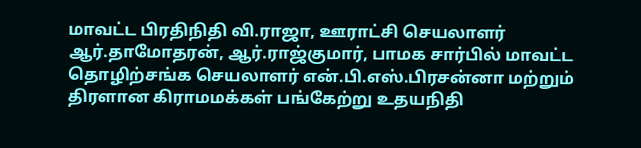மாவட்ட பிரதிநிதி வி.ராஜா, ஊராட்சி செயலாளர் ஆர்.தாமோதரன், ஆர்.ராஜ்குமார், பாமக சார்பில் மாவட்ட தொழிற்சங்க செயலாளர் என்.பி.எஸ்.பிரசன்னா மற்றும் திரளான கிராமமக்கள் பங்கேற்று உதயநிதி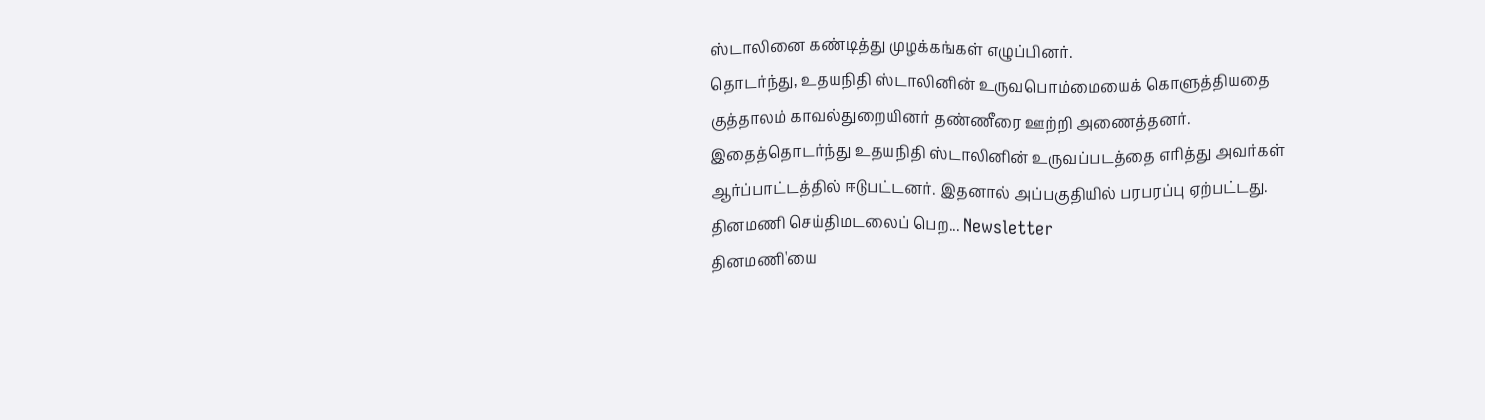ஸ்டாலினை கண்டித்து முழக்கங்கள் எழுப்பினர்.
தொடர்ந்து, உதயநிதி ஸ்டாலினின் உருவபொம்மையைக் கொளுத்தியதை குத்தாலம் காவல்துறையினர் தண்ணீரை ஊற்றி அணைத்தனர். இதைத்தொடர்ந்து உதயநிதி ஸ்டாலினின் உருவப்படத்தை எரித்து அவர்கள் ஆர்ப்பாட்டத்தில் ஈடுபட்டனர். இதனால் அப்பகுதியில் பரபரப்பு ஏற்பட்டது.
தினமணி செய்திமடலைப் பெற... Newsletter
தினமணி'யை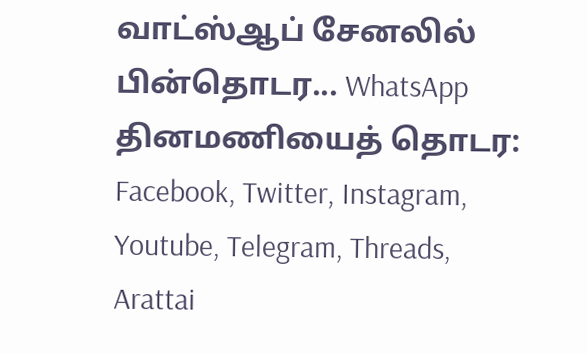வாட்ஸ்ஆப் சேனலில் பின்தொடர... WhatsApp
தினமணியைத் தொடர: Facebook, Twitter, Instagram, Youtube, Telegram, Threads, Arattai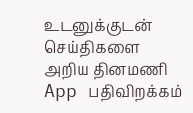உடனுக்குடன் செய்திகளை அறிய தினமணி App பதிவிறக்கம்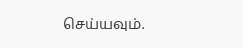செய்யவும்.